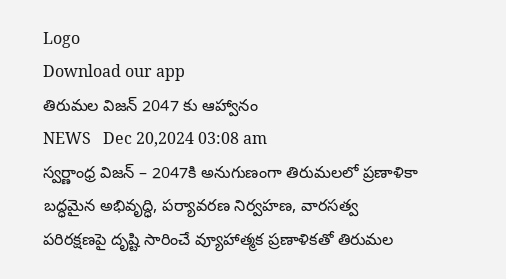Logo
Download our app
తిరుమ‌ల విజ‌న్ 2047 కు ఆహ్వానం
NEWS   Dec 20,2024 03:08 am
స్వ‌ర్ణాంధ్ర‌ విజన్ – 2047కి అనుగుణంగా తిరుమలలో ప్రణాళికా బద్ధమైన అభివృద్ధి, పర్యావరణ నిర్వహణ, వారసత్వ పరిరక్షణపై దృష్టి సారించే వ్యూహాత్మక ప్ర‌ణాళిక‌తో తిరుమల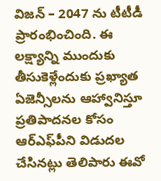విజన్ – 2047 ను టీటీడీ ప్రారంభించింది. ఈ లక్ష్యాన్ని ముందుకు తీసుకెళ్లేందుకు ప్రఖ్యాత ఏజెన్సీలను ఆహ్వానిస్తూ ప్రతిపాదనల‌ కోసం ఆర్ఎఫ్‌పీని విడుదల చేసిన‌ట్లు తెలిపారు ఈవో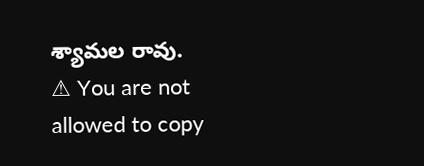శ్యామ‌ల రావు.
⚠ You are not allowed to copy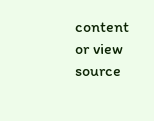content or view source